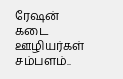ரேஷன் கடை ஊழியர்கள் சம்பளம்..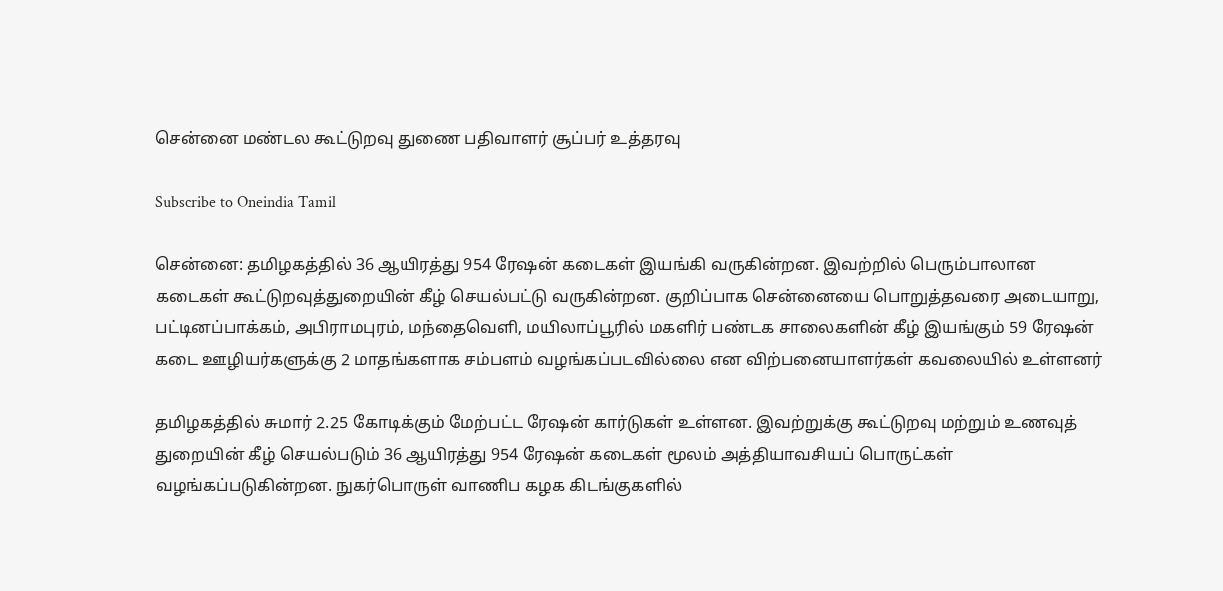சென்னை மண்டல கூட்டுறவு துணை பதிவாளர் சூப்பர் உத்தரவு

Subscribe to Oneindia Tamil

சென்னை: தமிழகத்தில் 36 ஆயிரத்து 954 ரேஷன் கடைகள் இயங்கி வருகின்றன. இவற்றில் பெரும்பாலான கடைகள் கூட்டுறவுத்துறையின் கீழ் செயல்பட்டு வருகின்றன. குறிப்பாக சென்னையை பொறுத்தவரை அடையாறு, பட்டினப்பாக்கம், அபிராமபுரம், மந்தைவெளி, மயிலாப்பூரில் மகளிர் பண்டக சாலைகளின் கீழ் இயங்கும் 59 ரேஷன் கடை ஊழியர்களுக்கு 2 மாதங்களாக சம்பளம் வழங்கப்படவில்லை என விற்பனையாளர்கள் கவலையில் உள்ளனர்

தமிழகத்தில் சுமார் 2.25 கோடிக்கும் மேற்பட்ட ரேஷன் கார்டுகள் உள்ளன. இவற்றுக்கு கூட்டுறவு மற்றும் உணவுத் துறையின் கீழ் செயல்படும் 36 ஆயிரத்து 954 ரேஷன் கடைகள் மூலம் அத்தியாவசியப் பொருட்கள் வழங்கப்படுகின்றன. நுகர்பொருள் வாணிப கழக கிடங்குகளில்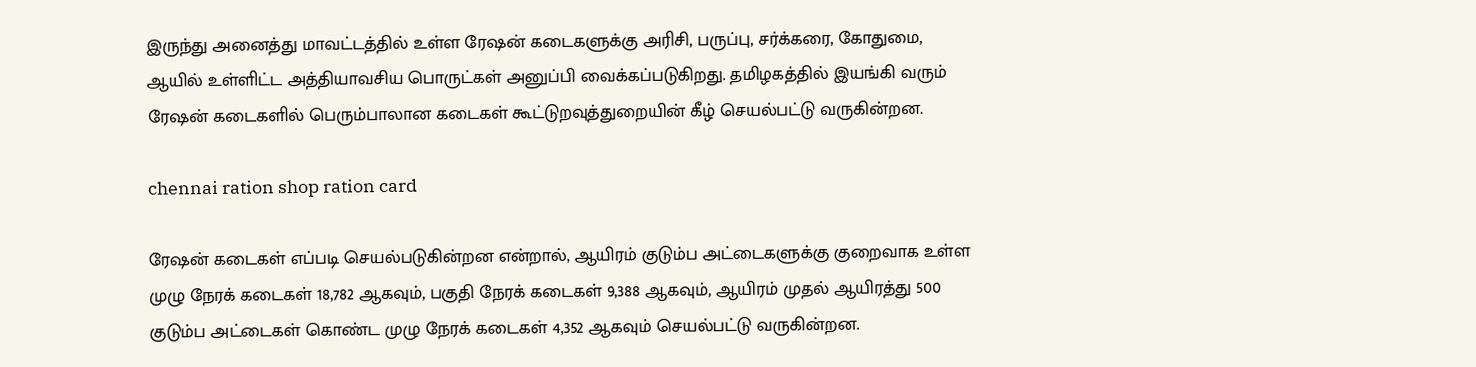இருந்து அனைத்து மாவட்டத்தில் உள்ள ரேஷன் கடைகளுக்கு அரிசி, பருப்பு, சர்க்கரை, கோதுமை, ஆயில் உள்ளிட்ட அத்தியாவசிய பொருட்கள் அனுப்பி வைக்கப்படுகிறது. தமிழகத்தில் இயங்கி வரும் ரேஷன் கடைகளில் பெரும்பாலான கடைகள் கூட்டுறவுத்துறையின் கீழ் செயல்பட்டு வருகின்றன.

chennai ration shop ration card

ரேஷன் கடைகள் எப்படி செயல்படுகின்றன என்றால், ஆயிரம் குடும்ப அட்டைகளுக்கு குறைவாக உள்ள முழு நேரக் கடைகள் 18,782 ஆகவும், பகுதி நேரக் கடைகள் 9,388 ஆகவும், ஆயிரம் முதல் ஆயிரத்து 500 குடும்ப அட்டைகள் கொண்ட முழு நேரக் கடைகள் 4,352 ஆகவும் செயல்பட்டு வருகின்றன.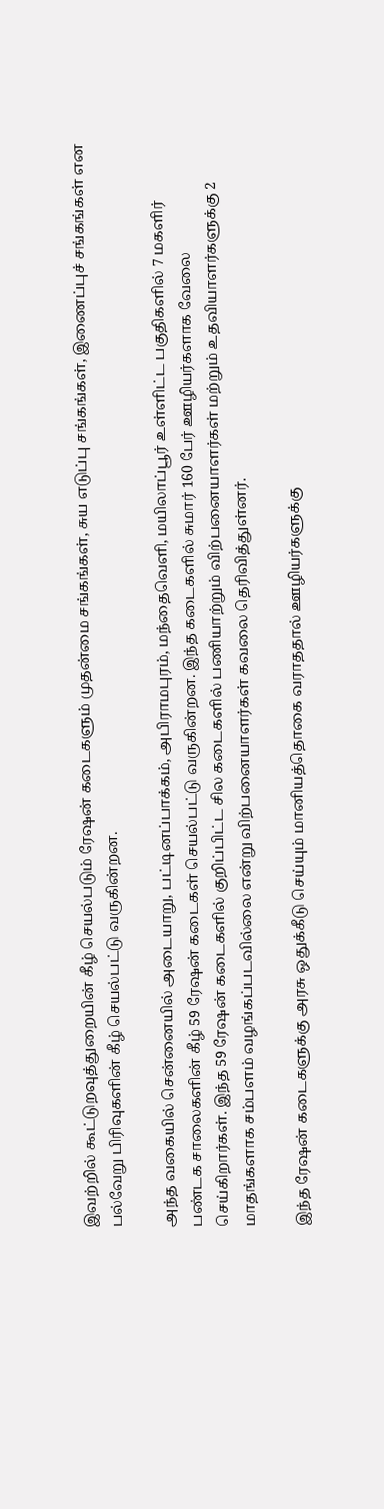இவற்றில் கூட்டுறவுத்துறையின் கீழ் செயல்படும் ரேஷன் கடைகளும் முதன்மை சங்கங்கள், சுய எடுப்பு சங்கங்கள், இணைப்புச் சங்கங்கள் என பல்வேறு பிரிவுகளின் கீழ் செயல்பட்டு வருகின்றன.

அந்த வகையில் சென்னையில் அடையாறு, பட்டினப்பாக்கம், அபிராமபுரம், மந்தைவெளி, மயிலாப்பூர் உள்ளிட்ட பகுதிகளில் 7 மகளிர் பண்டக சாலைகளின் கீழ் 59 ரேஷன் கடைகள் செயல்பட்டு வருகின்றன. இந்த கடைகளில் சுமார் 160 பேர் ஊழியர்களாக வேலை செய்கிறார்கள். இந்த 59 ரேஷன் கடைகளில் குறிப்பிட்ட சில கடைகளில் பணியாற்றும் விற்பனையாளர்கள் மற்றும் உதவியாளர்களுக்கு 2 மாதங்களாக சம்பளம் வழங்கப்படவில்லை என்று விற்பனையாளர்கள் கவலை தெரிவித்துள்னர்.

இந்த ரேஷன் கடைகளுக்கு அரசு ஒதுக்கீடு செய்யும் மானியத்தொகை வராததால் ஊழியர்களுக்கு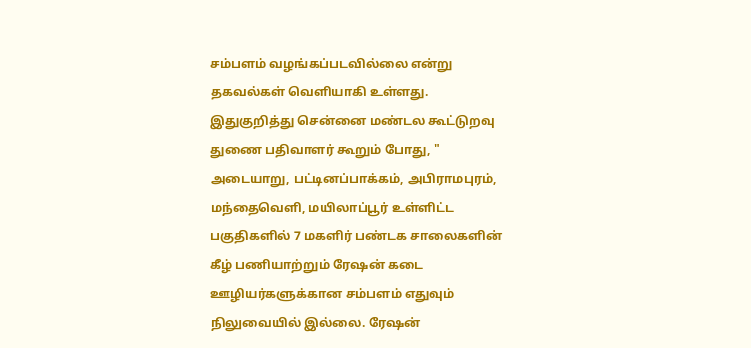சம்பளம் வழங்கப்படவில்லை என்று தகவல்கள் வெளியாகி உள்ளது. இதுகுறித்து சென்னை மண்டல கூட்டுறவு துணை பதிவாளர் கூறும் போது, " அடையாறு, பட்டினப்பாக்கம், அபிராமபுரம், மந்தைவெளி, மயிலாப்பூர் உள்ளிட்ட பகுதிகளில் 7 மகளிர் பண்டக சாலைகளின் கீழ் பணியாற்றும் ரேஷன் கடை ஊழியர்களுக்கான சம்பளம் எதுவும் நிலுவையில் இல்லை. ரேஷன்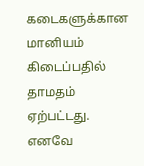கடைகளுக்கான மானியம் கிடைப்பதில் தாமதம் ஏற்பட்டது. எனவே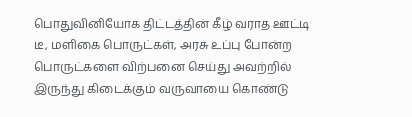பொதுவினியோக திட்டத்தின் கீழ் வராத ஊட்டி டீ, மளிகை பொருட்கள், அரசு உப்பு போன்ற பொருட்களை விற்பனை செய்து அவற்றில் இருந்து கிடைக்கும் வருவாயை கொண்டு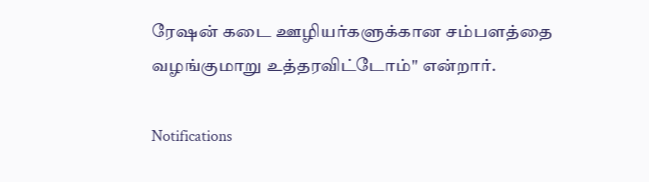ரேஷன் கடை ஊழியர்களுக்கான சம்பளத்தை வழங்குமாறு உத்தரவிட்டோம்" என்றார்.

Notifications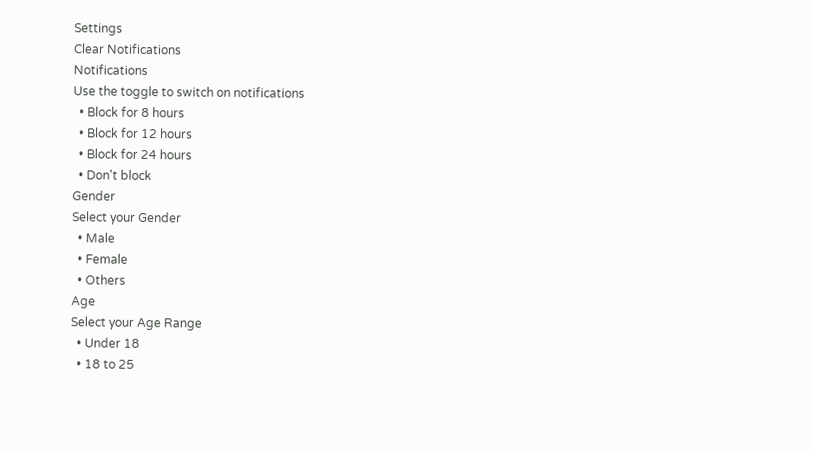Settings
Clear Notifications
Notifications
Use the toggle to switch on notifications
  • Block for 8 hours
  • Block for 12 hours
  • Block for 24 hours
  • Don't block
Gender
Select your Gender
  • Male
  • Female
  • Others
Age
Select your Age Range
  • Under 18
  • 18 to 25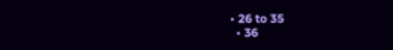• 26 to 35
  • 36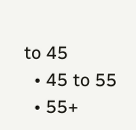to 45
  • 45 to 55
  • 55+